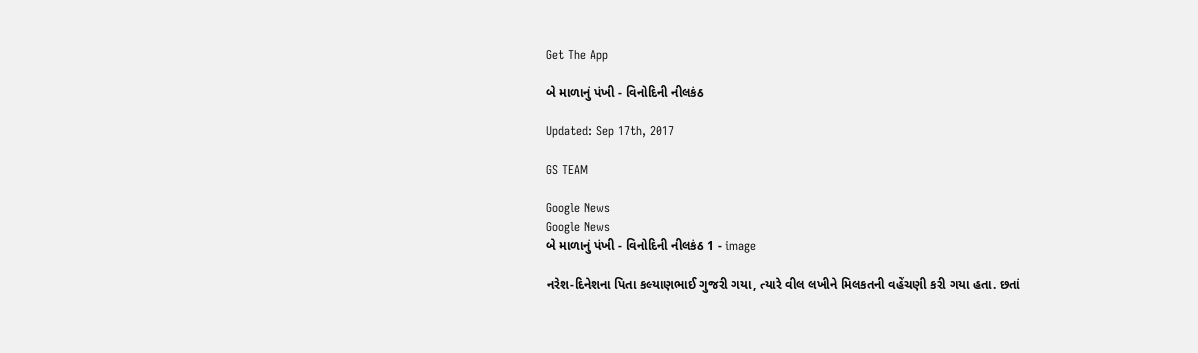Get The App

બે માળાનું પંખી - વિનોદિની નીલકંઠ

Updated: Sep 17th, 2017

GS TEAM

Google News
Google News
બે માળાનું પંખી - વિનોદિની નીલકંઠ 1 - image

નરેશ-દિનેશના પિતા કલ્યાણભાઈ ગુજરી ગયા, ત્યારે વીલ લખીને મિલકતની વહેંચણી કરી ગયા હતા. છતાં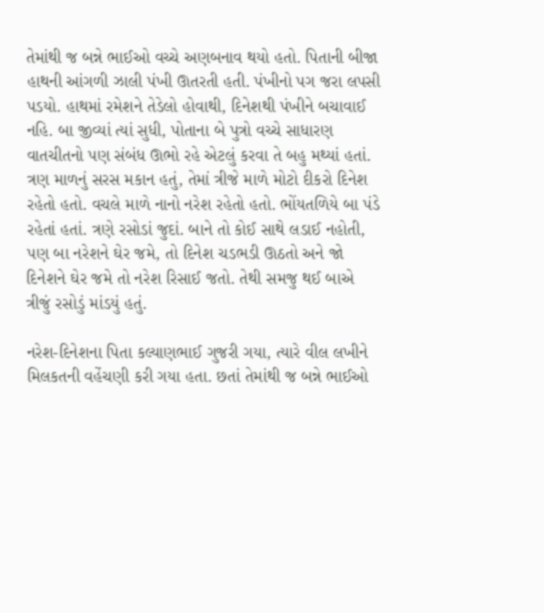તેમાંથી જ બન્ને ભાઈઓ વચ્ચે અણબનાવ થયો હતો. પિતાની બીજા હાથની આંગળી ઝાલી પંખી ઊતરતી હતી. પંખીનો પગ જરા લપસી પડયો. હાથમાં રમેશને તેડેલો હોવાથી, દિનેશથી પંખીને બચાવાઈ નહિ. બા જીવ્યાં ત્યાં સુધી, પોતાના બે પુત્રો વચ્ચે સાધારણ વાતચીતનો પણ સંબંધ ઊભો રહે એટલું કરવા તે બહુ મથ્યાં હતાં. ત્રણ માળનું સરસ મકાન હતું, તેમાં ત્રીજે માળે મોટો દીકરો દિનેશ રહેતો હતો. વચલે માળે નાનો નરેશ રહેતો હતો. ભોંયતળિયે બા પંડે રહેતાં હતાં. ત્રણે રસોડાં જુદાં. બાને તો કોઈ સાથે લડાઈ નહોતી, પણ બા નરેશને ઘેર જમે, તો દિનેશ ચડભડી ઊઠતો અને જો દિનેશને ઘેર જમે તો નરેશ રિસાઈ જતો. તેથી સમજુ થઈ બાએ ત્રીજું રસોડું માંડયું હતું.

નરેશ-દિનેશના પિતા કલ્યાણભાઈ ગુજરી ગયા, ત્યારે વીલ લખીને મિલકતની વહેંચણી કરી ગયા હતા. છતાં તેમાંથી જ બન્ને ભાઈઓ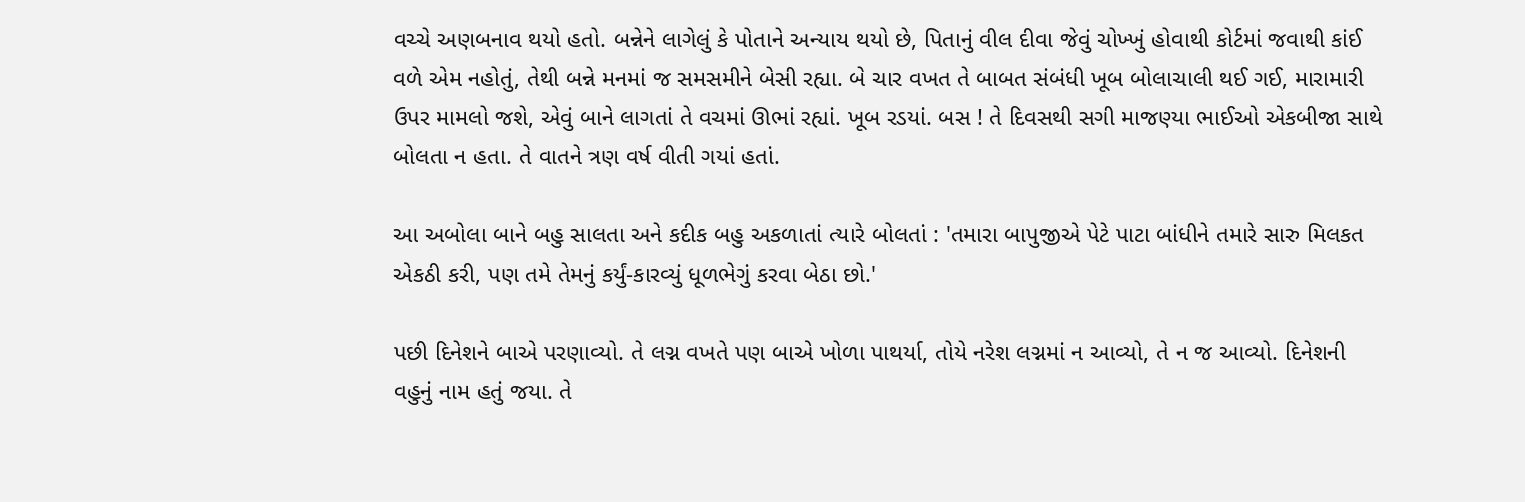વચ્ચે અણબનાવ થયો હતો. બન્નેને લાગેલું કે પોતાને અન્યાય થયો છે, પિતાનું વીલ દીવા જેવું ચોખ્ખું હોવાથી કોર્ટમાં જવાથી કાંઈ વળે એમ નહોતું, તેથી બન્ને મનમાં જ સમસમીને બેસી રહ્યા. બે ચાર વખત તે બાબત સંબંધી ખૂબ બોલાચાલી થઈ ગઈ, મારામારી ઉપર મામલો જશે, એવું બાને લાગતાં તે વચમાં ઊભાં રહ્યાં. ખૂબ રડયાં. બસ ! તે દિવસથી સગી માજણ્યા ભાઈઓ એકબીજા સાથે બોલતા ન હતા. તે વાતને ત્રણ વર્ષ વીતી ગયાં હતાં.

આ અબોલા બાને બહુ સાલતા અને કદીક બહુ અકળાતાં ત્યારે બોલતાં : 'તમારા બાપુજીએ પેટે પાટા બાંધીને તમારે સારુ મિલકત એકઠી કરી, પણ તમે તેમનું કર્યું-કારવ્યું ધૂળભેગું કરવા બેઠા છો.'

પછી દિનેશને બાએ પરણાવ્યો. તે લગ્ન વખતે પણ બાએ ખોળા પાથર્યા, તોયે નરેશ લગ્નમાં ન આવ્યો, તે ન જ આવ્યો. દિનેશની વહુનું નામ હતું જયા. તે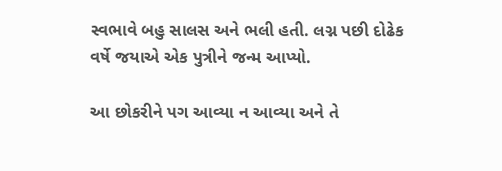સ્વભાવે બહુ સાલસ અને ભલી હતી. લગ્ન પછી દોઢેક વર્ષે જયાએ એક પુત્રીને જન્મ આપ્યો.

આ છોકરીને પગ આવ્યા ન આવ્યા અને તે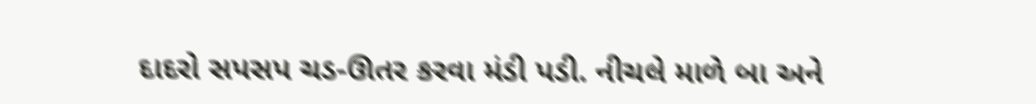દાદરો સપસપ ચડ-ઊતર કરવા મંડી પડી. નીચલે માળે બા અને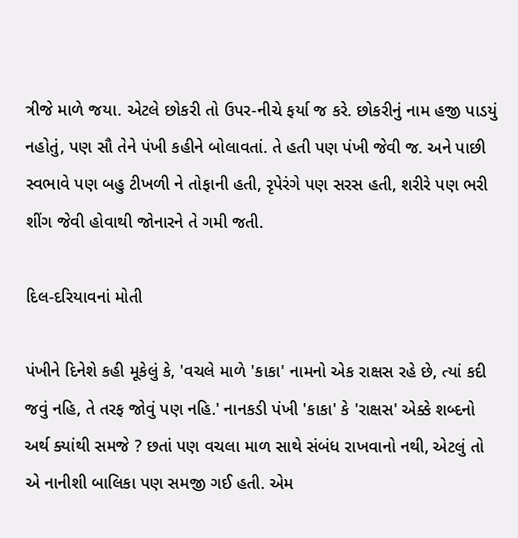ત્રીજે માળે જયા. એટલે છોકરી તો ઉપર-નીચે ફર્યા જ કરે. છોકરીનું નામ હજી પાડયું નહોતું, પણ સૌ તેને પંખી કહીને બોલાવતાં. તે હતી પણ પંખી જેવી જ. અને પાછી સ્વભાવે પણ બહુ ટીખળી ને તોફાની હતી, રૃપેરંગે પણ સરસ હતી, શરીરે પણ ભરી શીંગ જેવી હોવાથી જોનારને તે ગમી જતી.

દિલ-દરિયાવનાં મોતી

પંખીને દિનેશે કહી મૂકેલું કે, 'વચલે માળે 'કાકા' નામનો એક રાક્ષસ રહે છે, ત્યાં કદી જવું નહિ, તે તરફ જોવું પણ નહિ.' નાનકડી પંખી 'કાકા' કે 'રાક્ષસ' એક્કે શબ્દનો અર્થ ક્યાંથી સમજે ? છતાં પણ વચલા માળ સાથે સંબંધ રાખવાનો નથી, એટલું તો એ નાનીશી બાલિકા પણ સમજી ગઈ હતી. એમ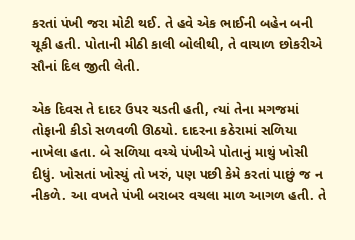કરતાં પંખી જરા મોટી થઈ. તે હવે એક ભાઈની બહેન બની ચૂકી હતી. પોતાની મીઠી કાલી બોલીથી, તે વાચાળ છોકરીએ સૌનાં દિલ જીતી લેતી.

એક દિવસ તે દાદર ઉપર ચડતી હતી, ત્યાં તેના મગજમાં તોફાની કીડો સળવળી ઊઠયો. દાદરના કઠેરામાં સળિયા નાખેલા હતા. બે સળિયા વચ્ચે પંખીએ પોતાનું માથું ખોસી દીધું. ખોસતાં ખોસ્યું તો ખરું, પણ પછી કેમે કરતાં પાછું જ ન નીકળે. આ વખતે પંખી બરાબર વચલા માળ આગળ હતી. તે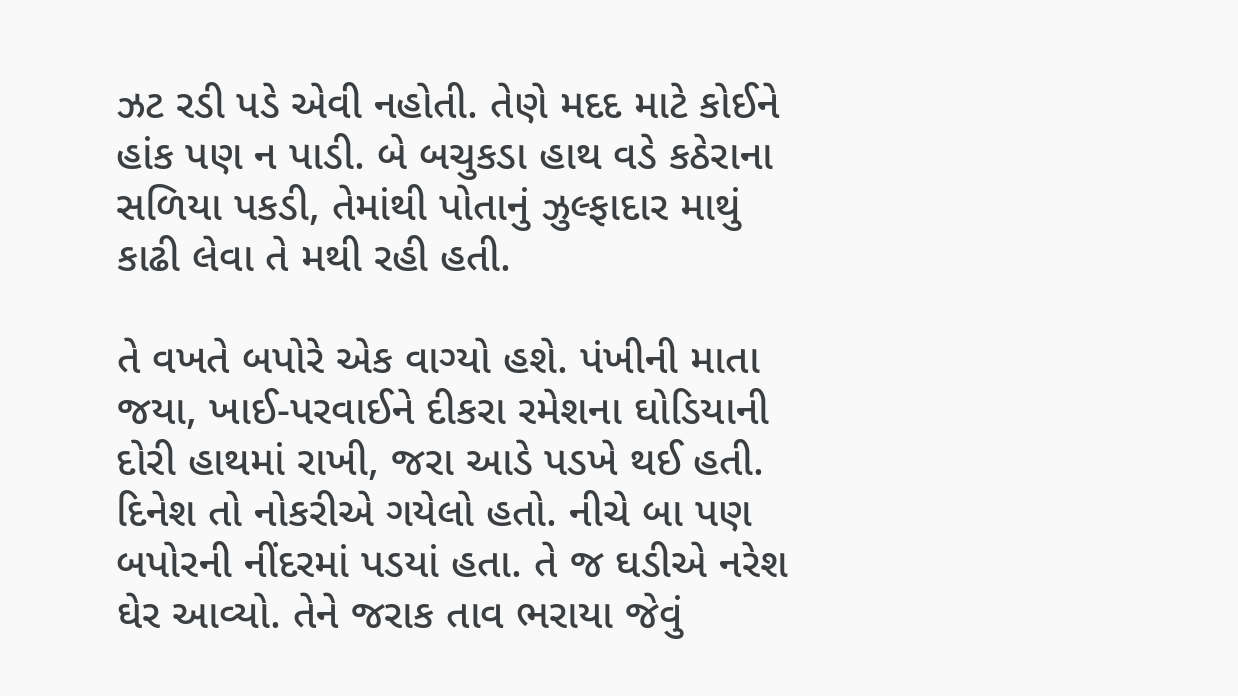ઝટ રડી પડે એવી નહોતી. તેણે મદદ માટે કોઈને હાંક પણ ન પાડી. બે બચુકડા હાથ વડે કઠેરાના સળિયા પકડી, તેમાંથી પોતાનું ઝુલ્ફાદાર માથું કાઢી લેવા તે મથી રહી હતી.

તે વખતે બપોરે એક વાગ્યો હશે. પંખીની માતા જયા, ખાઈ-પરવાઈને દીકરા રમેશના ઘોડિયાની દોરી હાથમાં રાખી, જરા આડે પડખે થઈ હતી. દિનેશ તો નોકરીએ ગયેલો હતો. નીચે બા પણ બપોરની નીંદરમાં પડયાં હતા. તે જ ઘડીએ નરેશ ઘેર આવ્યો. તેને જરાક તાવ ભરાયા જેવું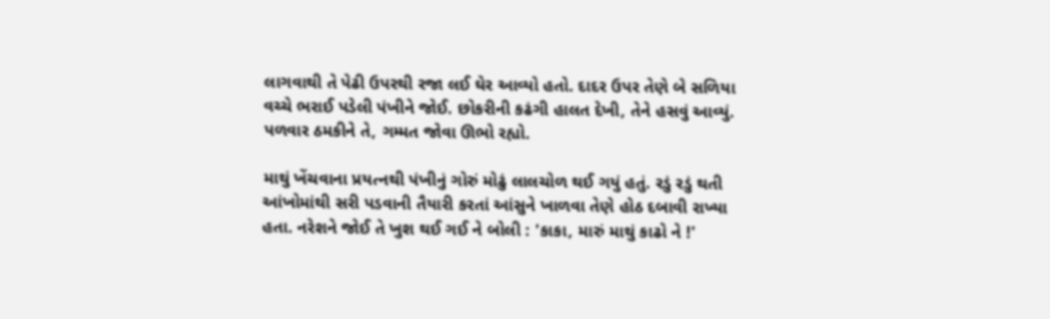લાગવાથી તે પેઢી ઉપરથી રજા લઈ ઘેર આવ્યો હતો. દાદર ઉપર તેણે બે સળિયા વચ્ચે ભરાઈ પડેલી પંખીને જોઈ. છોકરીની કઢંગી હાલત દેખી, તેને હસવું આવ્યું. પળવાર ઠમકીને તે, ગમ્મત જોવા ઊભો રહ્યો.

માથું ખેંચવાના પ્રયત્નથી પંખીનું ગોરું મોઢું લાલચોળ થઈ ગયું હતું. રડું રડું થતી આંખોમાંથી સરી પડવાની તૈયારી કરતાં આંસુને ખાળવા તેણે હોઠ દબાવી રાખ્યા હતા. નરેશને જોઈ તે ખુશ થઈ ગઈ ને બોલી : 'કાકા, મારું માથું કાઢો ને !'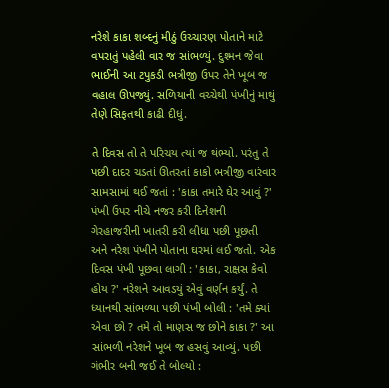નરેશે કાકા શબ્દનું મીઠું ઉચ્ચારણ પોતાને માટે વપરાતું પહેલી વાર જ સાંભળ્યું. દુશ્મન જેવા ભાઈની આ ટપુકડી ભત્રીજી ઉપર તેને ખૂબ જ વહાલ ઊપજ્યું. સળિયાની વચ્ચેથી પંખીનું માથું તેણે સિફતથી કાઢી દીધું.

તે દિવસ તો તે પરિચય ત્યાં જ થંભ્યો. પરંતુ તે પછી દાદર ચડતાં ઊતરતાં કાકો ભત્રીજી વારંવાર સામસામાં થઈ જતાં : 'કાકા તમારે ઘેર આવું ?' પંખી ઉપર નીચે નજર કરી દિનેશની ગેરહાજરીની ખાતરી કરી લીધા પછી પૂછતી અને નરેશ પંખીને પોતાના ઘરમાં લઈ જતો. એક દિવસ પંખી પૂછવા લાગી : 'કાકા, રાક્ષસ કેવો હોય ?' નરેશને આવડયું એવું વર્ણન કર્યું. તે ધ્યાનથી સાંભળ્યા પછી પંખી બોલી : 'તમે ક્યાં એવા છો ? તમે તો માણસ જ છોને કાકા ?' આ સાંભળી નરેશને ખૂબ જ હસવું આવ્યું. પછી ગંભીર બની જઈ તે બોલ્યો :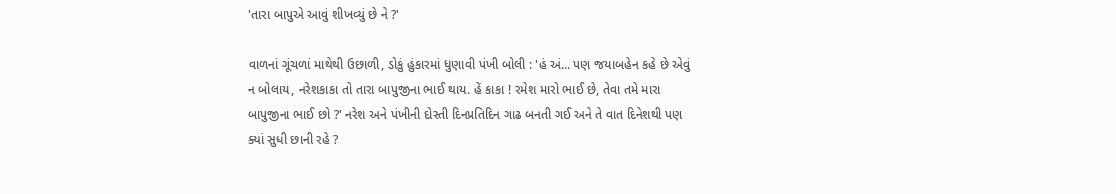'તારા બાપુએ આવું શીખવ્યું છે ને ?'

વાળનાં ગૂંચળાં માથેથી ઉછાળી, ડોકું હુંકારમાં ધુણાવી પંખી બોલી : 'હં અં... પણ જયાબહેન કહે છે એવું ન બોલાય, નરેશકાકા તો તારા બાપુજીના ભાઈ થાય. હેં કાકા ! રમેશ મારો ભાઈ છે, તેવા તમે મારા બાપુજીના ભાઈ છો ?' નરેશ અને પંખીની દોસ્તી દિનપ્રતિદિન ગાઢ બનતી ગઈ અને તે વાત દિનેશથી પણ ક્યાં સુધી છાની રહે ?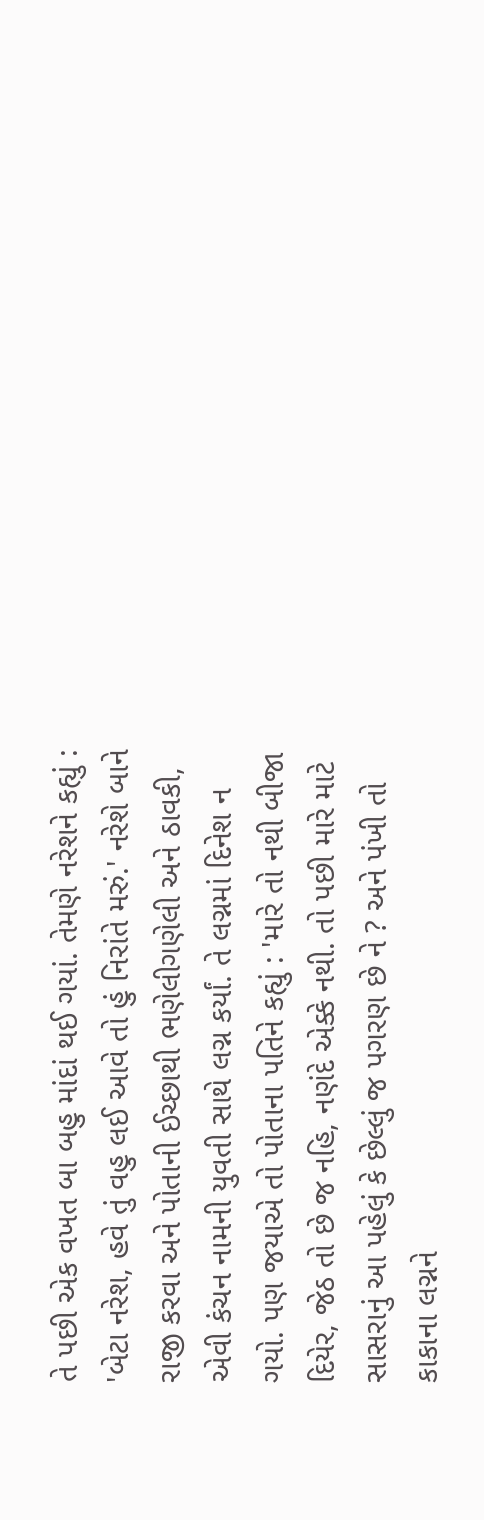તે પછી એક વખત બા બહુ માંદાં થઈ ગયાં. તેમણે નરેશને કહ્યું : 'બેટા નરેશ, હવે તું વહુ લઈ આવે તો હું નિરાંતે મરું.' નરેશે બાને રાજી કરવા અને પોતાની ઈચ્છાથી ભણેલીગણેલી અને ઠાવકી, એવી કંચન નામની યુવતી સાથે લગ્ન કર્યાં. તે લગ્નમાં દિનેશ ન ગયો. પણ જયાએ તો પોતાના પતિને કહ્યું : 'મારે તો નથી બીજા દિયેર, જેઠ તો છે જ નહિ, નણંદે એક્કે નથી. તો પછી મારે માટે સાસરાનું આ પહેલું કે છેલ્લું જ પગરણ છે ને ? અને પંખી તો કાકાના લગ્નને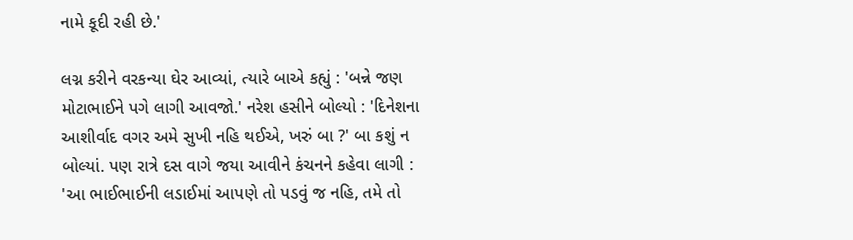નામે કૂદી રહી છે.'

લગ્ન કરીને વરકન્યા ઘેર આવ્યાં, ત્યારે બાએ કહ્યું : 'બન્ને જણ મોટાભાઈને પગે લાગી આવજો.' નરેશ હસીને બોલ્યો : 'દિનેશના આશીર્વાદ વગર અમે સુખી નહિ થઈએ, ખરું બા ?' બા કશું ન બોલ્યાં. પણ રાત્રે દસ વાગે જયા આવીને કંચનને કહેવા લાગી : 'આ ભાઈભાઈની લડાઈમાં આપણે તો પડવું જ નહિ, તમે તો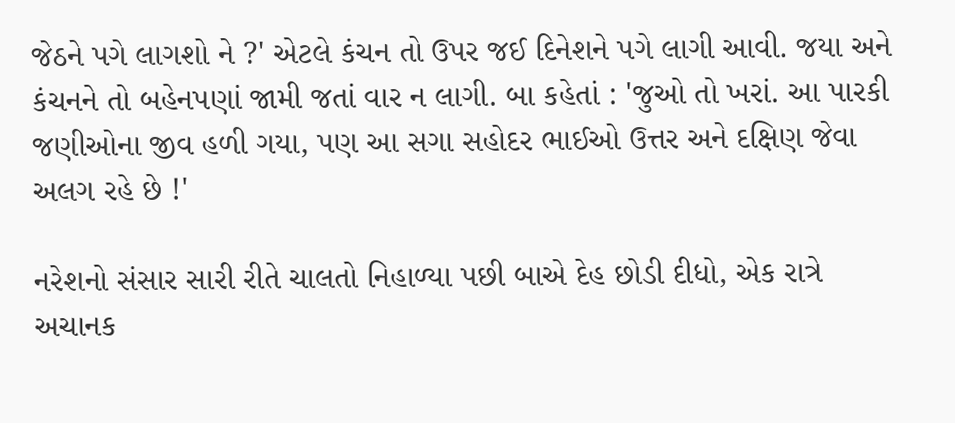જેઠને પગે લાગશો ને ?' એટલે કંચન તો ઉપર જઈ દિનેશને પગે લાગી આવી. જયા અને કંચનને તો બહેનપણાં જામી જતાં વાર ન લાગી. બા કહેતાં : 'જુઓ તો ખરાં. આ પારકી જણીઓના જીવ હળી ગયા, પણ આ સગા સહોદર ભાઈઓ ઉત્તર અને દક્ષિણ જેવા અલગ રહે છે !'

નરેશનો સંસાર સારી રીતે ચાલતો નિહાળ્યા પછી બાએ દેહ છોડી દીધો, એક રાત્રે અચાનક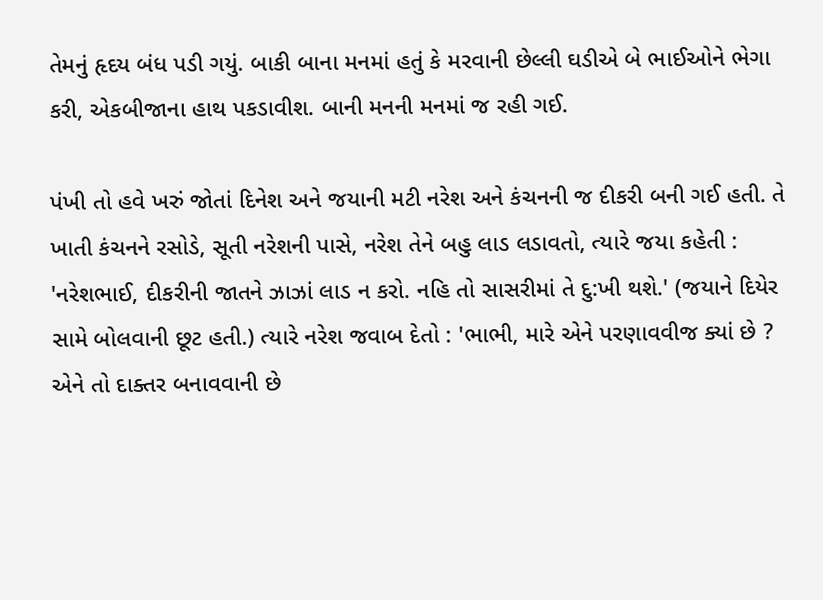તેમનું હૃદય બંધ પડી ગયું. બાકી બાના મનમાં હતું કે મરવાની છેલ્લી ઘડીએ બે ભાઈઓને ભેગા કરી, એકબીજાના હાથ પકડાવીશ. બાની મનની મનમાં જ રહી ગઈ.

પંખી તો હવે ખરું જોતાં દિનેશ અને જયાની મટી નરેશ અને કંચનની જ દીકરી બની ગઈ હતી. તે ખાતી કંચનને રસોડે, સૂતી નરેશની પાસે, નરેશ તેને બહુ લાડ લડાવતો, ત્યારે જયા કહેતી : 'નરેશભાઈ, દીકરીની જાતને ઝાઝાં લાડ ન કરો. નહિ તો સાસરીમાં તે દુ:ખી થશે.' (જયાને દિયેર સામે બોલવાની છૂટ હતી.) ત્યારે નરેશ જવાબ દેતો : 'ભાભી, મારે એને પરણાવવીજ ક્યાં છે ? એને તો દાક્તર બનાવવાની છે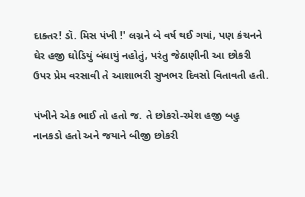દાક્તર! ડૉ. મિસ પંખી !' લગ્નને બે વર્ષ થઈ ગયાં, પણ કંચનને ઘેર હજી ઘોડિયું બંધાયું નહોતું, પરંતુ જેઠાણીની આ છોકરી ઉપર પ્રેમ વરસાવી તે આશાભરી સુખભર દિવસો વિતાવતી હતી.

પંખીને એક ભાઈ તો હતો જ. તે છોકરો-રમેશ હજી બહુ નાનકડો હતો અને જયાને બીજી છોકરી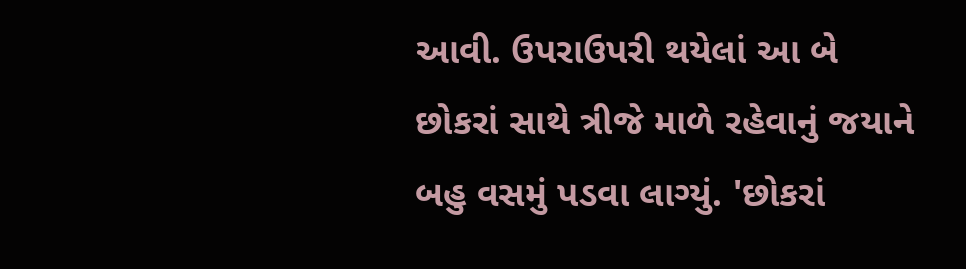આવી. ઉપરાઉપરી થયેલાં આ બે છોકરાં સાથે ત્રીજે માળે રહેવાનું જયાને બહુ વસમું પડવા લાગ્યું. 'છોકરાં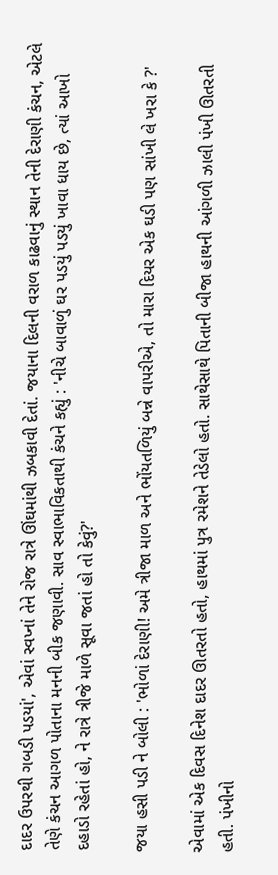દાદર ઉપરથી ગબડી પડયાં', એવાં સ્વપ્નાં તેને રોજ રાત્રે ઊંઘમાંથી ઝબકાવી દેતાં. જયાના દિલની વરાળ કાઢવાનું સ્થાન તેની દેરાણી કંચન, એટલે તેણે કંચન આગળ પોતાના મનની બીક જણાવી. સાવ સ્વાભાવિકતાથી કંચને કહ્યું : 'નીચે બાવાળું ઘર પડયું પડયું ખાવા ધાય છે, ત્યાં આખો દહાડો રહેતાં હો, ને રાત્રે ત્રીજે માળે સૂવા જતાં હો તો કેવું?'

જયા હસી પડી ને બોલી : 'ભોળાં દેરાણી! અમે ત્રીજા માળ અને ભોંયતળિયું બન્ને વાપરીએ, તો મારા દિયર એક ઘડી પણ સાંખી લે ખરા કે ?'

એવામાં એક દિવસ દિનેશ દાદર ઊતરતો હતો, હાથમાં પુત્ર રમેશને તેડેલો હતો. સાથેસાથે પિતાની બીજા હાથની આંગળી ઝાલી પંખી ઊતરતી હતી. પંખીનો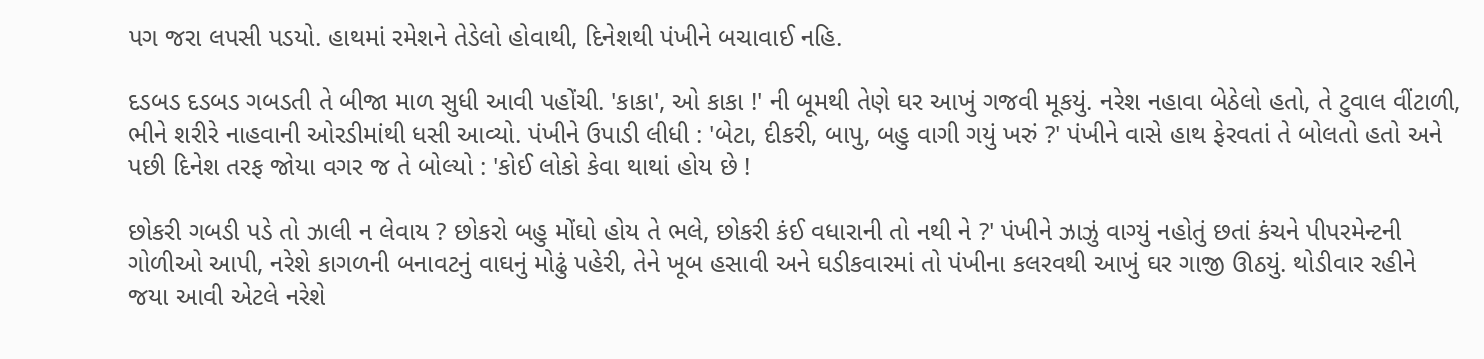પગ જરા લપસી પડયો. હાથમાં રમેશને તેડેલો હોવાથી, દિનેશથી પંખીને બચાવાઈ નહિ.

દડબડ દડબડ ગબડતી તે બીજા માળ સુધી આવી પહોંચી. 'કાકા', ઓ કાકા !' ની બૂમથી તેણે ઘર આખું ગજવી મૂકયું. નરેશ નહાવા બેઠેલો હતો, તે ટુવાલ વીંટાળી, ભીને શરીરે નાહવાની ઓરડીમાંથી ધસી આવ્યો. પંખીને ઉપાડી લીધી : 'બેટા, દીકરી, બાપુ, બહુ વાગી ગયું ખરું ?' પંખીને વાસે હાથ ફેરવતાં તે બોલતો હતો અને પછી દિનેશ તરફ જોયા વગર જ તે બોલ્યો : 'કોઈ લોકો કેવા થાથાં હોય છે !

છોકરી ગબડી પડે તો ઝાલી ન લેવાય ? છોકરો બહુ મોંઘો હોય તે ભલે, છોકરી કંઈ વધારાની તો નથી ને ?' પંખીને ઝાઝું વાગ્યું નહોતું છતાં કંચને પીપરમેન્ટની ગોળીઓ આપી, નરેશે કાગળની બનાવટનું વાઘનું મોઢું પહેરી, તેને ખૂબ હસાવી અને ઘડીકવારમાં તો પંખીના કલરવથી આખું ઘર ગાજી ઊઠયું. થોડીવાર રહીને જયા આવી એટલે નરેશે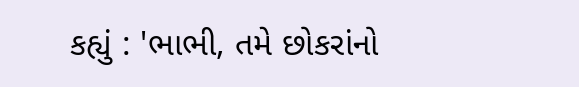કહ્યું : 'ભાભી, તમે છોકરાંનો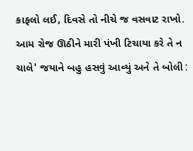કાફલો લઈ, દિવસે તો નીચે જ વસવાટ રાખો. આમ રોજ ઊઠીને મારી પંખી ટિચાયા કરે તે ન ચાલે' જયાને બહુ હસવું આવ્યું અને તે બોલી :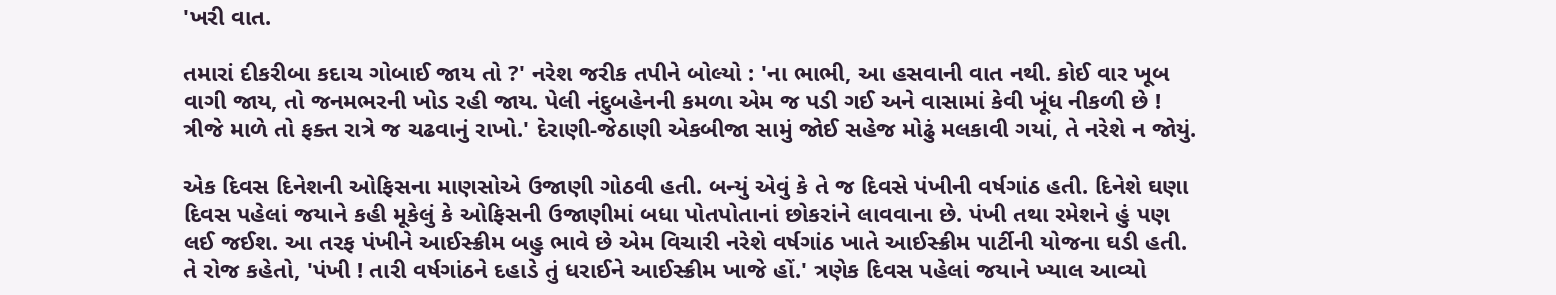'ખરી વાત.

તમારાં દીકરીબા કદાચ ગોબાઈ જાય તો ?' નરેશ જરીક તપીને બોલ્યો : 'ના ભાભી, આ હસવાની વાત નથી. કોઈ વાર ખૂબ વાગી જાય, તો જનમભરની ખોડ રહી જાય. પેલી નંદુબહેનની કમળા એમ જ પડી ગઈ અને વાસામાં કેવી ખૂંધ નીકળી છે ! ત્રીજે માળે તો ફક્ત રાત્રે જ ચઢવાનું રાખો.' દેરાણી-જેઠાણી એકબીજા સામું જોઈ સહેજ મોઢું મલકાવી ગયાં, તે નરેશે ન જોયું.

એક દિવસ દિનેશની ઓફિસના માણસોએ ઉજાણી ગોઠવી હતી. બન્યું એવું કે તે જ દિવસે પંખીની વર્ષગાંઠ હતી. દિનેશે ઘણા દિવસ પહેલાં જયાને કહી મૂકેલું કે ઓફિસની ઉજાણીમાં બધા પોતપોતાનાં છોકરાંને લાવવાના છે. પંખી તથા રમેશને હું પણ લઈ જઈશ. આ તરફ પંખીને આઈસ્ક્રીમ બહુ ભાવે છે એમ વિચારી નરેશે વર્ષગાંઠ ખાતે આઈસ્ક્રીમ પાર્ટીની યોજના ઘડી હતી. તે રોજ કહેતો, 'પંખી ! તારી વર્ષગાંઠને દહાડે તું ધરાઈને આઈસ્ક્રીમ ખાજે હોં.' ત્રણેક દિવસ પહેલાં જયાને ખ્યાલ આવ્યો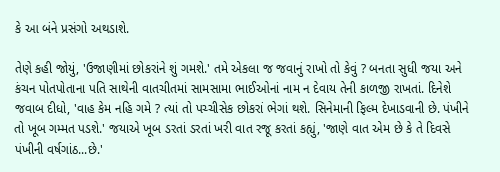કે આ બંને પ્રસંગો અથડાશે.

તેણે કહી જોયું, 'ઉજાણીમાં છોકરાંને શું ગમશે.' તમે એકલા જ જવાનું રાખો તો કેવું ? બનતા સુધી જયા અને કંચન પોતપોતાના પતિ સાથેની વાતચીતમાં સામસામા ભાઈઓનાં નામ ન દેવાય તેની કાળજી રાખતાં. દિનેશે જવાબ દીધો, 'વાહ કેમ નહિ ગમે ? ત્યાં તો પચ્ચીસેક છોકરાં ભેગાં થશે. સિનેમાની ફિલ્મ દેખાડવાની છે. પંખીને તો ખૂબ ગમ્મત પડશે.' જયાએ ખૂબ ડરતાં ડરતાં ખરી વાત રજૂ કરતાં કહ્યું, 'જાણે વાત એમ છે કે તે દિવસે પંખીની વર્ષગાંઠ...છે.'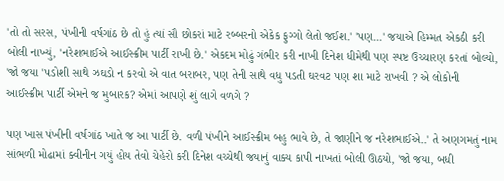'તો તો સરસ, પંખીની વર્ષગાંઠ છે તો હું ત્યાં સૌ છોકરાં માટે રબ્બરનો એકેક ફુગ્ગો લેતો જઈશ.' 'પણ...' જયાએ હિમ્મત એકઠી કરી બોલી નાખ્યું, 'નરેશભાઈએ આઈસ્ક્રીમ પાર્ટી રાખી છે.' એકદમ મોઢું ગંભીર કરી નાખી દિનેશ ધીમેથી પણ સ્પષ્ટ ઉચ્ચારણ કરતાં બોલ્યો, 'જો જયા 'પડોશી સાથે ઝઘડો ન કરવો એ વાત બરાબર, પણ તેની સાથે વધુ પડતી ઘરવટ પણ શા માટે રાખવી ? એ લોકોની આઈસ્ક્રીમ પાર્ટી એમને જ મુબારક? એમાં આપણે શું લાગે વળગે ?

પણ ખાસ પંખીની વર્ષગાંઠ ખાતે જ આ પાર્ટી છે. વળી પંખીને આઈસ્ક્રીમ બહુ ભાવે છે, તે જાણીને જ નરેશભાઈએ..' તે અણગમતું નામ સાંભળી મોઢામાં ક્વીનીન ગયું હોય તેવો ચેહેરો કરી દિનેશ વચ્ચેથી જયાનું વાક્ય કાપી નાખતાં બોલી ઊઠયો, 'જો જયા, બધી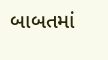બાબતમાં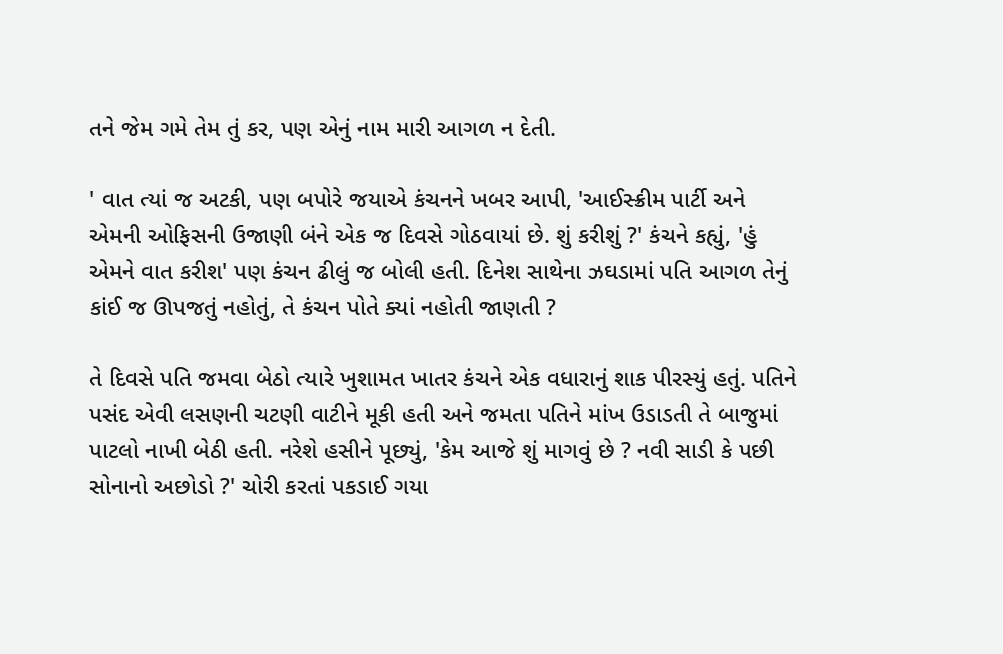તને જેમ ગમે તેમ તું કર, પણ એનું નામ મારી આગળ ન દેતી.

' વાત ત્યાં જ અટકી, પણ બપોરે જયાએ કંચનને ખબર આપી, 'આઈસ્ક્રીમ પાર્ટી અને એમની ઓફિસની ઉજાણી બંને એક જ દિવસે ગોઠવાયાં છે. શું કરીશું ?' કંચને કહ્યું, 'હું એમને વાત કરીશ' પણ કંચન ઢીલું જ બોલી હતી. દિનેશ સાથેના ઝઘડામાં પતિ આગળ તેનું કાંઈ જ ઊપજતું નહોતું, તે કંચન પોતે ક્યાં નહોતી જાણતી ?

તે દિવસે પતિ જમવા બેઠો ત્યારે ખુશામત ખાતર કંચને એક વધારાનું શાક પીરસ્યું હતું. પતિને પસંદ એવી લસણની ચટણી વાટીને મૂકી હતી અને જમતા પતિને માંખ ઉડાડતી તે બાજુમાં પાટલો નાખી બેઠી હતી. નરેશે હસીને પૂછ્યું, 'કેમ આજે શું માગવું છે ? નવી સાડી કે પછી સોનાનો અછોડો ?' ચોરી કરતાં પકડાઈ ગયા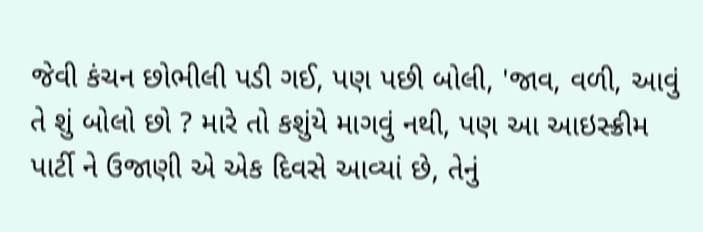જેવી કંચન છોભીલી પડી ગઈ, પણ પછી બોલી, 'જાવ, વળી, આવું તે શું બોલો છો ? મારે તો કશુંયે માગવું નથી, પણ આ આઇસ્ક્રીમ પાર્ટી ને ઉજાણી એ એક દિવસે આવ્યાં છે, તેનું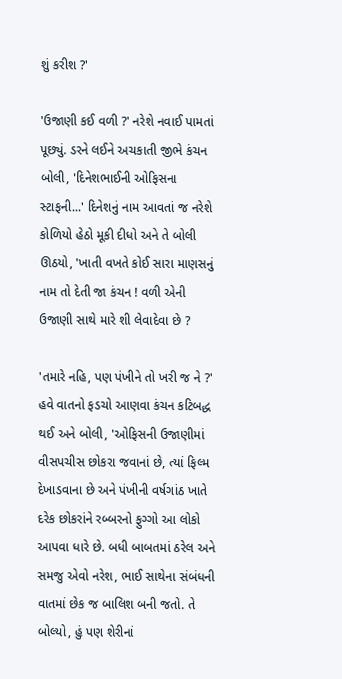શું કરીશ ?'

'ઉજાણી કઈ વળી ?' નરેશે નવાઈ પામતાં પૂછ્યું. ડરને લઈને અચકાતી જીભે કંચન બોલી, 'દિનેશભાઈની ઓફિસના સ્ટાફની...' દિનેશનું નામ આવતાં જ નરેશે કોળિયો હેઠો મૂકી દીધો અને તે બોલી ઊઠયો, 'ખાતી વખતે કોઈ સારા માણસનું નામ તો દેતી જા કંચન ! વળી એની ઉજાણી સાથે મારે શી લેવાદેવા છે ?

'તમારે નહિ, પણ પંખીને તો ખરી જ ને ?' હવે વાતનો ફડચો આણવા કંચન કટિબદ્ધ થઈ અને બોલી, 'ઓફિસની ઉજાણીમાં વીસપચીસ છોકરા જવાનાં છે, ત્યાં ફિલ્મ દેખાડવાના છે અને પંખીની વર્ષગાંઠ ખાતે દરેક છોકરાંને રબ્બરનો ફુગ્ગો આ લોકો આપવા ધારે છે. બધી બાબતમાં ઠરેલ અને સમજુ એવો નરેશ, ભાઈ સાથેના સંબંધની વાતમાં છેક જ બાલિશ બની જતો. તે બોલ્યો, હું પણ શેરીનાં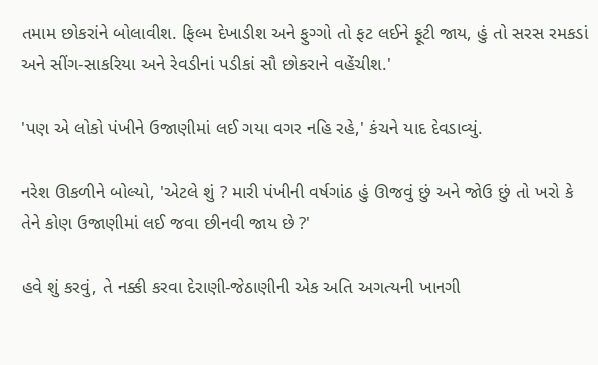તમામ છોકરાંને બોલાવીશ. ફિલ્મ દેખાડીશ અને ફુગ્ગો તો ફટ લઈને ફૂટી જાય, હું તો સરસ રમકડાં અને સીંગ-સાકરિયા અને રેવડીનાં પડીકાં સૌ છોકરાને વહેંચીશ.'

'પણ એ લોકો પંખીને ઉજાણીમાં લઈ ગયા વગર નહિ રહે,' કંચને યાદ દેવડાવ્યું.

નરેશ ઊકળીને બોલ્યો, 'એટલે શું ? મારી પંખીની વર્ષગાંઠ હું ઊજવું છું અને જોઉ છું તો ખરો કે તેને કોણ ઉજાણીમાં લઈ જવા છીનવી જાય છે ?'

હવે શું કરવું, તે નક્કી કરવા દેરાણી-જેઠાણીની એક અતિ અગત્યની ખાનગી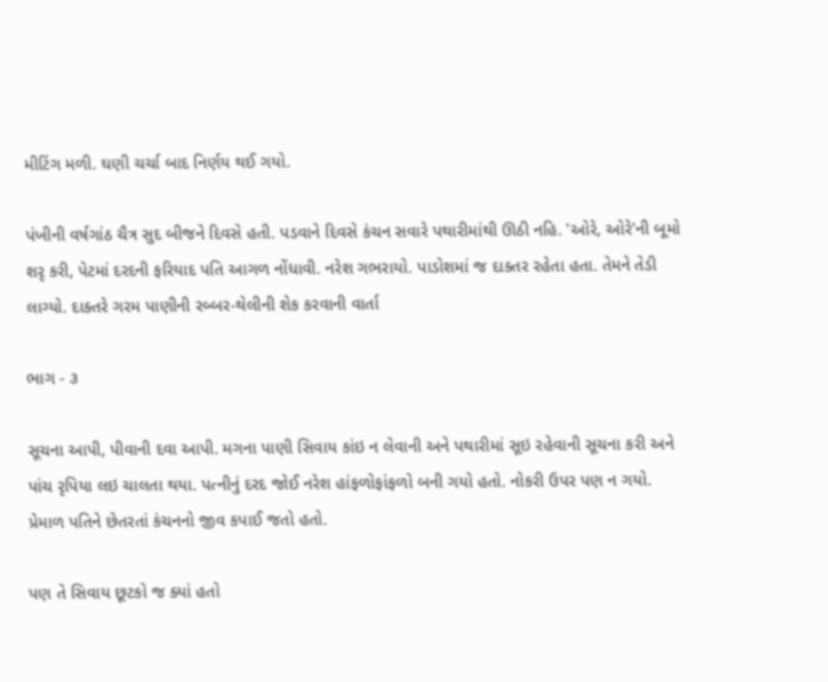મીટિંગ મળી. ઘણી ચર્ચા બાદ નિર્ણય થઈ ગયો.

પંખીની વર્ષગાંઠ ચૈત્ર સુદ બીજને દિવસે હતી. પડવાને દિવસે કંચન સવારે પથારીમાંથી ઊઠી નહિ. 'ઓરે, ઓરે'ની બૂમો શરૃ કરી, પેટમાં દરદની ફરિયાદ પતિ આગળ નોંધાવી. નરેશ ગભરાયો. પાડોશમાં જ દાક્તર રહેતા હતા. તેમને તેડી લાગ્યો. દાક્તરે ગરમ પાણીની રબ્બર-થેલીની શેક કરવાની વાર્તા

ભાગ - ૩

સૂચના આપી, પીવાની દવા આપી. મગના પાણી સિવાય કાંઇ ન લેવાની અને પથારીમાં સૂઇ રહેવાની સૂચના કરી અને પાંચ રૃપિયા લઇ ચાલતા થયા. પત્નીનું દરદ જોઈ નરેશ હાંફળોફાંફળો બની ગયો હતો. નોકરી ઉપર પણ ન ગયો. પ્રેમાળ પતિને છેતરતાં કંચનનો જીવ કપાઈ જતો હતો.

પણ તે સિવાય છૂટકો જ ક્યાં હતો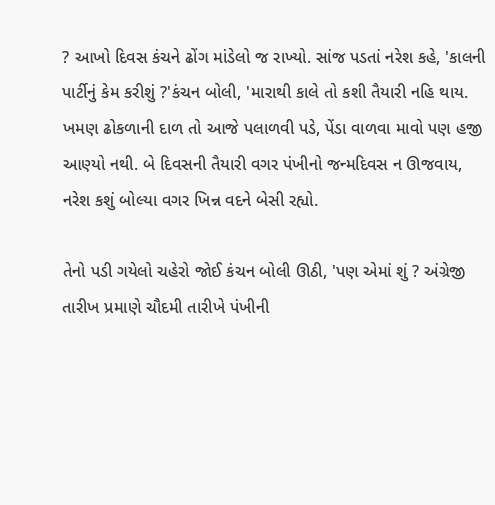? આખો દિવસ કંચને ઢોંગ માંડેલો જ રાખ્યો. સાંજ પડતાં નરેશ કહે, 'કાલની પાર્ટીનું કેમ કરીશું ?'કંચન બોલી, 'મારાથી કાલે તો કશી તૈયારી નહિ થાય. ખમણ ઢોકળાની દાળ તો આજે પલાળવી પડે, પેંડા વાળવા માવો પણ હજી આણ્યો નથી. બે દિવસની તૈયારી વગર પંખીનો જન્મદિવસ ન ઊજવાય, નરેશ કશું બોલ્યા વગર ખિન્ન વદને બેસી રહ્યો.

તેનો પડી ગયેલો ચહેરો જોઈ કંચન બોલી ઊઠી, 'પણ એમાં શું ? અંગ્રેજી તારીખ પ્રમાણે ચૌદમી તારીખે પંખીની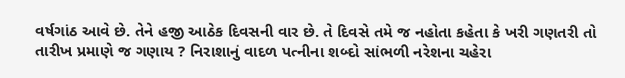વર્ષગાંઠ આવે છે. તેને હજી આઠેક દિવસની વાર છે. તે દિવસે તમે જ નહોતા કહેતા કે ખરી ગણતરી તો તારીખ પ્રમાણે જ ગણાય ? નિરાશાનું વાદળ પત્નીના શબ્દો સાંભળી નરેશના ચહેરા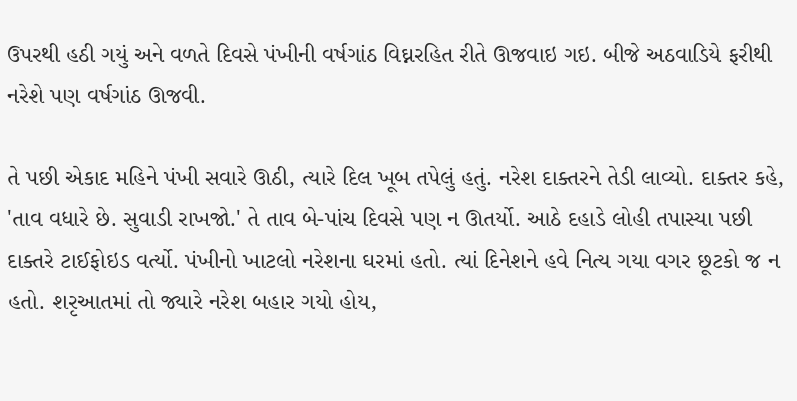ઉપરથી હઠી ગયું અને વળતે દિવસે પંખીની વર્ષગાંઠ વિઘ્નરહિત રીતે ઊજવાઇ ગઇ. બીજે અઠવાડિયે ફરીથી નરેશે પણ વર્ષગાંઠ ઊજવી.

તે પછી એકાદ મહિને પંખી સવારે ઊઠી, ત્યારે દિલ ખૂબ તપેલું હતું. નરેશ દાક્તરને તેડી લાવ્યો. દાક્તર કહે, 'તાવ વધારે છે. સુવાડી રાખજો.' તે તાવ બે-પાંચ દિવસે પણ ન ઊતર્યો. આઠે દહાડે લોહી તપાસ્યા પછી દાક્તરે ટાઈફોઇડ વર્ત્યો. પંખીનો ખાટલો નરેશના ઘરમાં હતો. ત્યાં દિનેશને હવે નિત્ય ગયા વગર છૂટકો જ ન હતો. શરૃઆતમાં તો જ્યારે નરેશ બહાર ગયો હોય,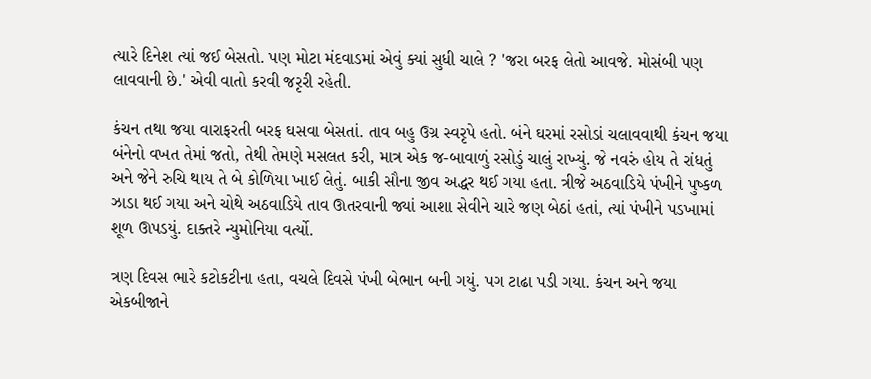ત્યારે દિનેશ ત્યાં જઈ બેસતો. પણ મોટા મંદવાડમાં એવું ક્યાં સુધી ચાલે ? 'જરા બરફ લેતો આવજે. મોસંબી પણ લાવવાની છે.' એવી વાતો કરવી જરૃરી રહેતી.

કંચન તથા જયા વારાફરતી બરફ ઘસવા બેસતાં. તાવ બહુ ઉગ્ર સ્વરૃપે હતો. બંને ઘરમાં રસોડાં ચલાવવાથી કંચન જયા બંનેનો વખત તેમાં જતો, તેથી તેમણે મસલત કરી, માત્ર એક જ-બાવાળું રસોડું ચાલું રાખ્યું. જે નવરું હોય તે રાંધતું અને જેને રુચિ થાય તે બે કોળિયા ખાઈ લેતું. બાકી સૌના જીવ અદ્ધર થઈ ગયા હતા. ત્રીજે અઠવાડિયે પંખીને પુષ્કળ ઝાડા થઈ ગયા અને ચોથે અઠવાડિયે તાવ ઊતરવાની જ્યાં આશા સેવીને ચારે જણ બેઠાં હતાં, ત્યાં પંખીને પડખામાં શૂળ ઊપડયું. દાક્તરે ન્યુમોનિયા વર્ત્યો.

ત્રણ દિવસ ભારે કટોકટીના હતા, વચલે દિવસે પંખી બેભાન બની ગયું. પગ ટાઢા પડી ગયા. કંચન અને જયા એકબીજાને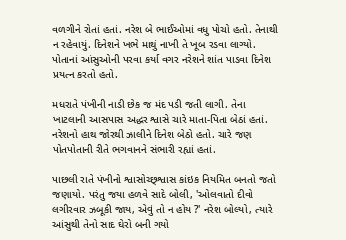વળગીને રોતાં હતાં. નરેશ બે ભાઈઓમાં વધુ પોચો હતો. તેનાથી ન રહેવાયું. દિનેશને ખભે માથું નાખી તે ખૂબ રડવા લાગ્યો. પોતાનાં આંસુઓની પરવા કર્યા વગર નરેશને શાંત પાડવા દિનેશ પ્રયત્ન કરતો હતો.

મધરાતે પંખીની નાડી છેક જ મંદ પડી જતી લાગી. તેના ખાટલાની આસપાસ અદ્ધર શ્વાસે ચારે માતા-પિતા બેઠાં હતાં. નરેશનો હાથ જોરથી ઝાલીને દિનેશ બેઠો હતો. ચારે જણ પોતપોતાની રીતે ભગવાનને સંભારી રહ્યાં હતાં.

પાછલી રાતે પંખીનો શ્વાસોચ્છ્શ્વાસ કાંઇક નિયમિત બનતો જતો જણાયો. પરંતુ જયા હળવે સાદે બોલી, 'ઓલવાતો દીવો લગીરવાર ઝબૂકી જાય, એવું તો ન હોય ?' નરેશ બોલ્યો, ત્યારે આંસુથી તેનો સાદ ઘેરો બની ગયો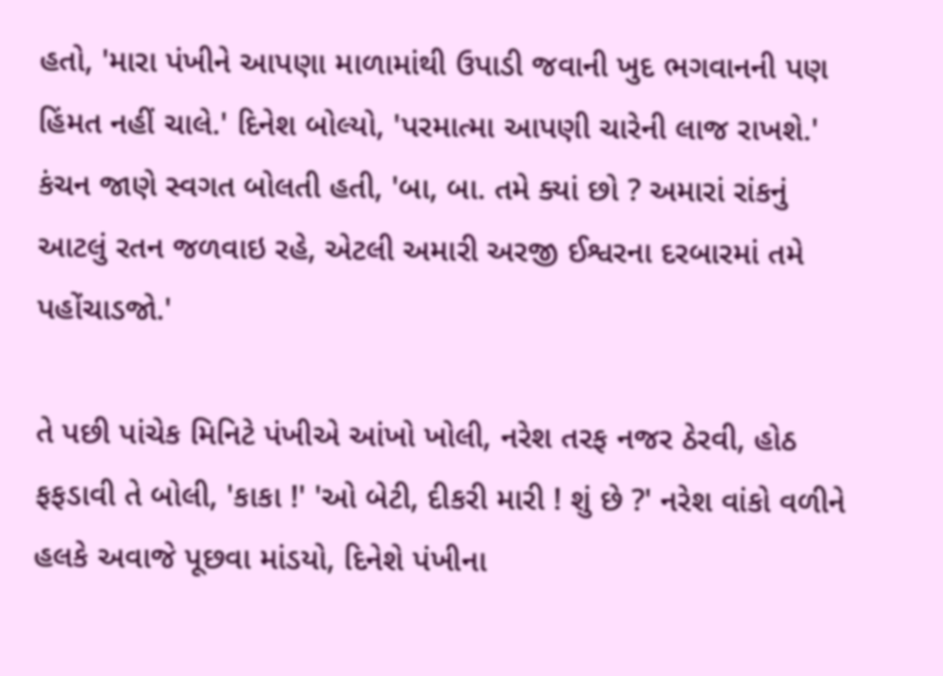હતો, 'મારા પંખીને આપણા માળામાંથી ઉપાડી જવાની ખુદ ભગવાનની પણ હિંમત નહીં ચાલે.' દિનેશ બોલ્યો, 'પરમાત્મા આપણી ચારેની લાજ રાખશે.' કંચન જાણે સ્વગત બોલતી હતી, 'બા, બા. તમે ક્યાં છો ? અમારાં રાંકનું આટલું રતન જળવાઇ રહે, એટલી અમારી અરજી ઈશ્વરના દરબારમાં તમે પહોંચાડજો.'

તે પછી પાંચેક મિનિટે પંખીએ આંખો ખોલી, નરેશ તરફ નજર ઠેરવી, હોઠ ફફડાવી તે બોલી, 'કાકા !' 'ઓ બેટી, દીકરી મારી ! શું છે ?' નરેશ વાંકો વળીને હલકે અવાજે પૂછવા માંડયો, દિનેશે પંખીના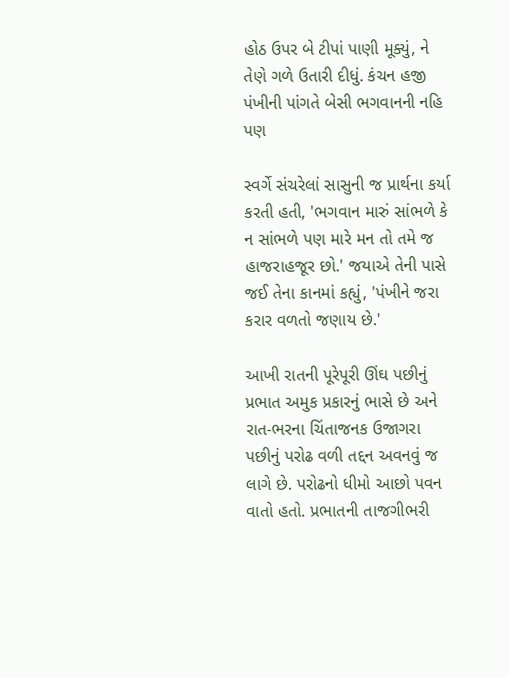હોઠ ઉપર બે ટીપાં પાણી મૂક્યું, ને તેણે ગળે ઉતારી દીધું. કંચન હજી પંખીની પાંગતે બેસી ભગવાનની નહિ પણ

સ્વર્ગે સંચરેલાં સાસુની જ પ્રાર્થના કર્યા કરતી હતી, 'ભગવાન મારું સાંભળે કે ન સાંભળે પણ મારે મન તો તમે જ હાજરાહજૂર છો.' જયાએ તેની પાસે જઈ તેના કાનમાં કહ્યું, 'પંખીને જરા કરાર વળતો જણાય છે.'

આખી રાતની પૂરેપૂરી ઊંઘ પછીનું પ્રભાત અમુક પ્રકારનું ભાસે છે અને રાત-ભરના ચિંતાજનક ઉજાગરા પછીનું પરોઢ વળી તદ્દન અવનવું જ લાગે છે. પરોઢનો ધીમો આછો પવન વાતો હતો. પ્રભાતની તાજગીભરી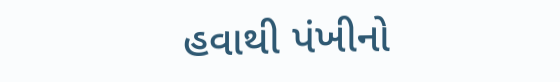હવાથી પંખીનો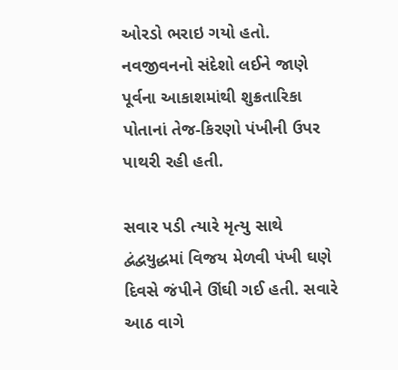ઓરડો ભરાઇ ગયો હતો. નવજીવનનો સંદેશો લઈને જાણે પૂર્વના આકાશમાંથી શુક્રતારિકા પોતાનાં તેજ-કિરણો પંખીની ઉપર પાથરી રહી હતી.

સવાર પડી ત્યારે મૃત્યુ સાથે દ્વંદ્વયુદ્ધમાં વિજય મેળવી પંખી ઘણે દિવસે જંપીને ઊંઘી ગઈ હતી. સવારે આઠ વાગે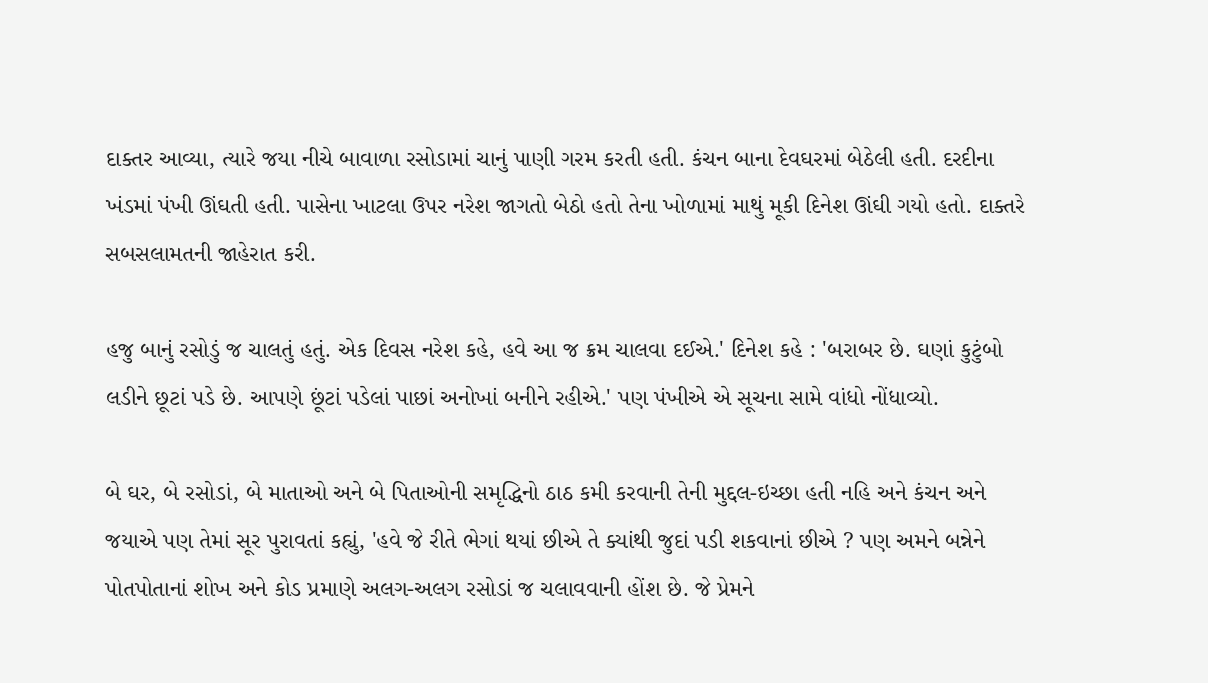દાક્તર આવ્યા, ત્યારે જયા નીચે બાવાળા રસોડામાં ચાનું પાણી ગરમ કરતી હતી. કંચન બાના દેવઘરમાં બેઠેલી હતી. દરદીના ખંડમાં પંખી ઊંઘતી હતી. પાસેના ખાટલા ઉપર નરેશ જાગતો બેઠો હતો તેના ખોળામાં માથું મૂકી દિનેશ ઊંઘી ગયો હતો. દાક્તરે સબસલામતની જાહેરાત કરી.

હજુ બાનું રસોડું જ ચાલતું હતું. એક દિવસ નરેશ કહે, હવે આ જ ક્રમ ચાલવા દઈએ.' દિનેશ કહે : 'બરાબર છે. ઘણાં કુટુંબો લડીને છૂટાં પડે છે. આપણે છૂંટાં પડેલાં પાછાં અનોખાં બનીને રહીએ.' પણ પંખીએ એ સૂચના સામે વાંધો નોંધાવ્યો.

બે ઘર, બે રસોડાં, બે માતાઓ અને બે પિતાઓની સમૃદ્ધિનો ઠાઠ કમી કરવાની તેની મુદ્દલ-ઇચ્છા હતી નહિ અને કંચન અને જયાએ પણ તેમાં સૂર પુરાવતાં કહ્યું, 'હવે જે રીતે ભેગાં થયાં છીએ તે ક્યાંથી જુદાં પડી શકવાનાં છીએ ? પણ અમને બન્નેને પોતપોતાનાં શોખ અને કોડ પ્રમાણે અલગ-અલગ રસોડાં જ ચલાવવાની હોંશ છે. જે પ્રેમને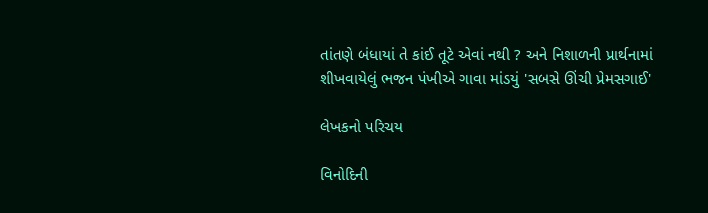તાંતણે બંધાયાં તે કાંઈ તૂટે એવાં નથી ? અને નિશાળની પ્રાર્થનામાં શીખવાયેલું ભજન પંખીએ ગાવા માંડયું 'સબસે ઊંચી પ્રેમસગાઈ'

લેખકનો પરિચય

વિનોદિની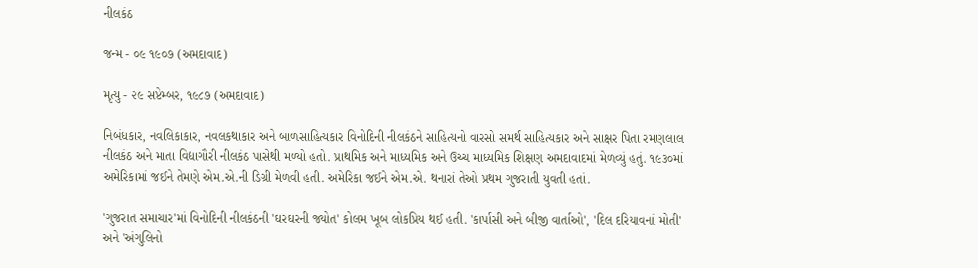નીલકંઠ

જન્મ - ૦૯ ૧૯૦૭ (અમદાવાદ)

મૃત્યુ - ૨૯ સપ્ટેમ્બર, ૧૯૮૭ (અમદાવાદ)

નિબંધકાર, નવલિકાકાર, નવલકથાકાર અને બાળસાહિત્યકાર વિનોદિની નીલકંઠને સાહિત્યનો વારસો સમર્થ સાહિત્યકાર અને સાક્ષર પિતા રમણલાલ નીલકંઠ અને માતા વિદ્યાગૌરી નીલકંઠ પાસેથી મળ્યો હતો. પ્રાથમિક અને માધ્યમિક અને ઉચ્ચ માધ્યમિક શિક્ષણ અમદાવાદમાં મેળવ્યું હતું. ૧૯૩૦માં અમેરિકામાં જઈને તેમણે એમ.એ.ની ડિગ્રી મેળવી હતી. અમેરિકા જઈને એમ.એ. થનારાં તેઓ પ્રથમ ગુજરાતી યુવતી હતાં.

'ગુજરાત સમાચાર'માં વિનોદિની નીલકંઠની 'ઘરઘરની જ્યોત' કોલમ ખૂબ લોકપ્રિય થઈ હતી. 'કાર્પાસી અને બીજી વાર્તાઓ', 'દિલ દરિયાવનાં મોતી' અને 'અંગુલિનો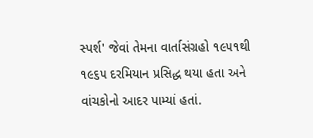સ્પર્શ' જેવાં તેમના વાર્તાસંગ્રહો ૧૯૫૧થી ૧૯૬૫ દરમિયાન પ્રસિદ્ધ થયા હતા અને વાંચકોનો આદર પામ્યાં હતાં.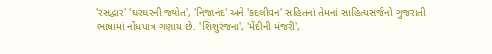'રસદ્વાર' 'ઘરઘરની જ્યોત', 'નિજાનંદ' અને 'કદલીવન' સહિતનાં તેમનાં સાહિત્યસર્જનો ગુજરાતી ભાષામાં નોંધપાત્ર ગણાય છે. 'શિશુરંજના', 'મેંદીની મંજરી',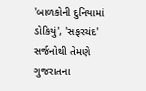'બાળકોની દુનિયામાં ડોકિયું', 'સફરચંદ' સર્જનોથી તેમણે ગુજરાતના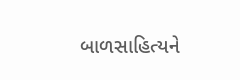બાળસાહિત્યને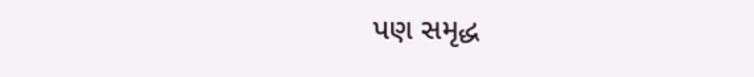પણ સમૃદ્ધ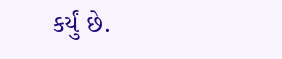કર્યું છે.